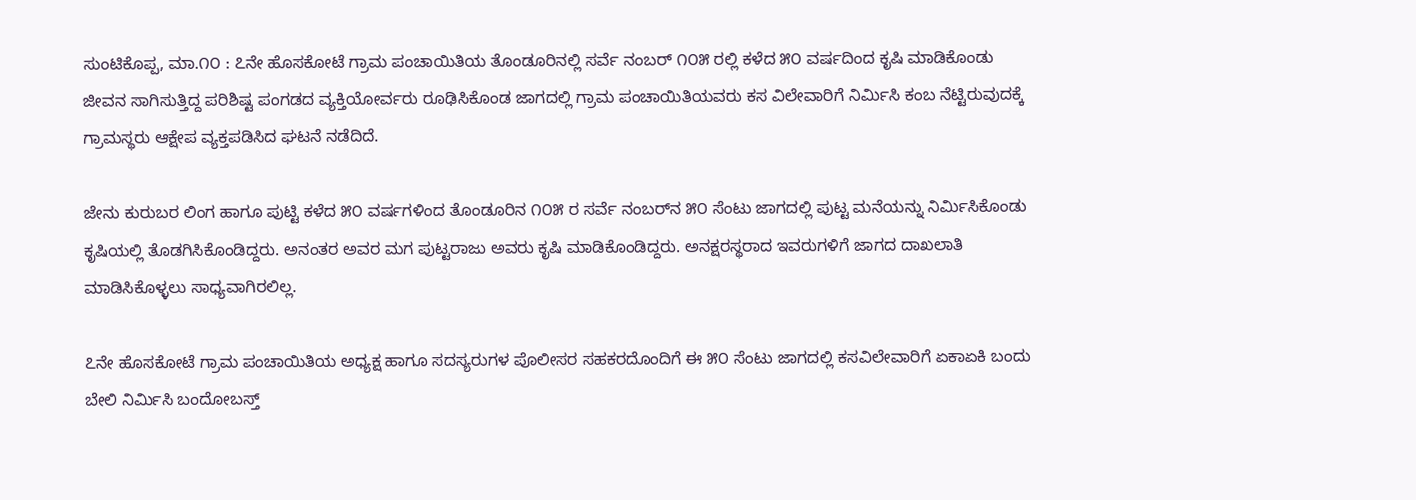ಸುಂಟಿಕೊಪ್ಪ, ಮಾ.೧೦ : ೭ನೇ ಹೊಸಕೋಟೆ ಗ್ರಾಮ ಪಂಚಾಯಿತಿಯ ತೊಂಡೂರಿನಲ್ಲಿ ಸರ್ವೆ ನಂಬರ್ ೧೦೫ ರಲ್ಲಿ ಕಳೆದ ೫೦ ವರ್ಷದಿಂದ ಕೃಷಿ ಮಾಡಿಕೊಂಡು ಜೀವನ ಸಾಗಿಸುತ್ತಿದ್ದ ಪರಿಶಿಷ್ಟ ಪಂಗಡದ ವ್ಯಕ್ತಿಯೋರ್ವರು ರೂಢಿಸಿಕೊಂಡ ಜಾಗದಲ್ಲಿ ಗ್ರಾಮ ಪಂಚಾಯಿತಿಯವರು ಕಸ ವಿಲೇವಾರಿಗೆ ನಿರ್ಮಿಸಿ ಕಂಬ ನೆಟ್ಟಿರುವುದಕ್ಕೆ ಗ್ರಾಮಸ್ಥರು ಆಕ್ಷೇಪ ವ್ಯಕ್ತಪಡಿಸಿದ ಘಟನೆ ನಡೆದಿದೆ.

ಜೇನು ಕುರುಬರ ಲಿಂಗ ಹಾಗೂ ಪುಟ್ಟಿ ಕಳೆದ ೫೦ ವರ್ಷಗಳಿಂದ ತೊಂಡೂರಿನ ೧೦೫ ರ ಸರ್ವೆ ನಂಬರ್‌ನ ೫೦ ಸೆಂಟು ಜಾಗದಲ್ಲಿ ಪುಟ್ಟ ಮನೆಯನ್ನು ನಿರ್ಮಿಸಿಕೊಂಡು ಕೃಷಿಯಲ್ಲಿ ತೊಡಗಿಸಿಕೊಂಡಿದ್ದರು. ಅನಂತರ ಅವರ ಮಗ ಪುಟ್ಟರಾಜು ಅವರು ಕೃಷಿ ಮಾಡಿಕೊಂಡಿದ್ದರು. ಅನಕ್ಷರಸ್ಥರಾದ ಇವರುಗಳಿಗೆ ಜಾಗದ ದಾಖಲಾತಿ ಮಾಡಿಸಿಕೊಳ್ಳಲು ಸಾಧ್ಯವಾಗಿರಲಿಲ್ಲ.

೭ನೇ ಹೊಸಕೋಟೆ ಗ್ರಾಮ ಪಂಚಾಯಿತಿಯ ಅಧ್ಯಕ್ಷ ಹಾಗೂ ಸದಸ್ಯರುಗಳ ಪೊಲೀಸರ ಸಹಕರದೊಂದಿಗೆ ಈ ೫೦ ಸೆಂಟು ಜಾಗದಲ್ಲಿ ಕಸವಿಲೇವಾರಿಗೆ ಏಕಾಏಕಿ ಬಂದು ಬೇಲಿ ನಿರ್ಮಿಸಿ ಬಂದೋಬಸ್ತ್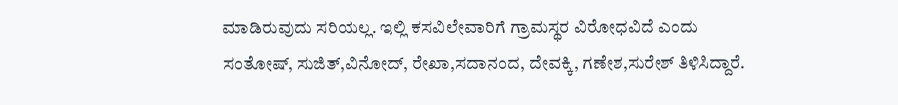ಮಾಡಿರುವುದು ಸರಿಯಲ್ಲ. ಇಲ್ಲಿ ಕಸವಿಲೇವಾರಿಗೆ ಗ್ರಾಮಸ್ಥರ ವಿರೋಧವಿದೆ ಎಂದು ಸಂತೋಷ್, ಸುಜಿತ್,ವಿನೋದ್, ರೇಖಾ,ಸದಾನಂದ, ದೇವಕ್ಕಿ, ಗಣೇಶ,ಸುರೇಶ್ ತಿಳಿಸಿದ್ದಾರೆ.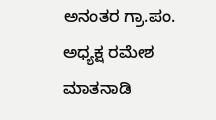ಅನಂತರ ಗ್ರಾ.ಪಂ. ಅಧ್ಯಕ್ಷ ರಮೇಶ ಮಾತನಾಡಿ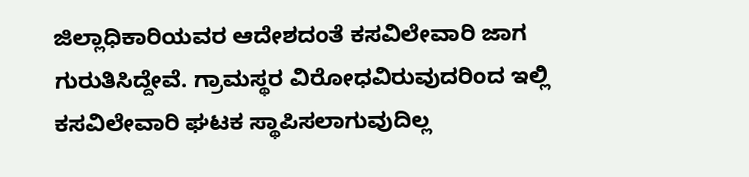ಜಿಲ್ಲಾಧಿಕಾರಿಯವರ ಆದೇಶದಂತೆ ಕಸವಿಲೇವಾರಿ ಜಾಗ ಗುರುತಿಸಿದ್ದೇವೆ. ಗ್ರಾಮಸ್ಥರ ವಿರೋಧವಿರುವುದರಿಂದ ಇಲ್ಲಿ ಕಸವಿಲೇವಾರಿ ಘಟಕ ಸ್ಥಾಪಿಸಲಾಗುವುದಿಲ್ಲ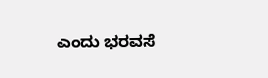ಎಂದು ಭರವಸೆ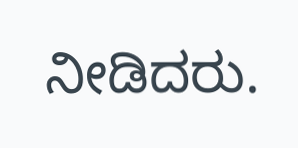ನೀಡಿದರು.